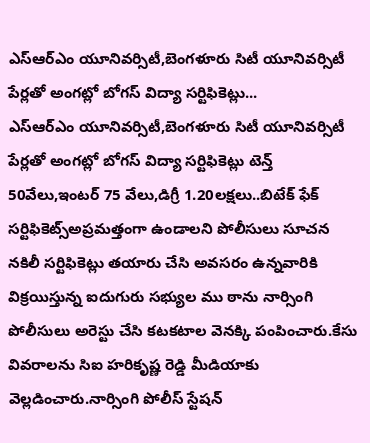ఎస్ఆర్ఎం యూనివర్సిటీ,బెంగళూరు సిటీ యూనివర్సిటీ పేర్లతో అంగట్లో బోగస్ విద్యా సర్టిఫికెట్లు...
ఎస్ఆర్ఎం యూనివర్సిటీ,బెంగళూరు సిటీ యూనివర్సిటీ పేర్లతో అంగట్లో బోగస్ విద్యా సర్టిఫికెట్లు టెన్త్ 50వేలు,ఇంటర్ 75 వేలు,డిగ్రీ 1.20లక్షలు..బిటేక్ ఫేక్ సర్టిఫికెట్స్అప్రమత్తంగా ఉండాలని పోలీసులు సూచన
నకిలీ సర్టిఫికెట్లు తయారు చేసి అవసరం ఉన్నవారికి విక్రయిస్తున్న ఐదుగురు సభ్యుల ము ఠాను నార్సింగి పోలీసులు అరెస్టు చేసి కటకటాల వెనక్కి పంపించారు.కేసు వివరాలను సిఐ హరికృష్ణ రెడ్డి మీడియాకు వెల్లడించారు.నార్సింగి పోలీస్ స్టేషన్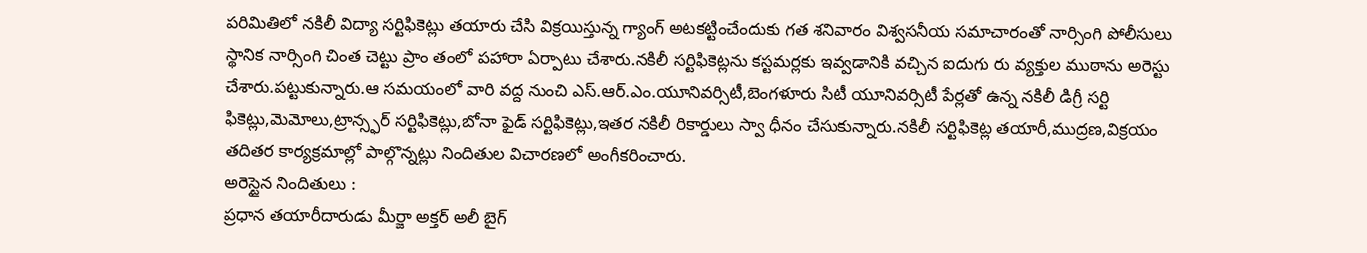పరిమితిలో నకిలీ విద్యా సర్టిఫికెట్లు తయారు చేసి విక్రయిస్తున్న గ్యాంగ్ అటకట్టించేందుకు గత శనివారం విశ్వసనీయ సమాచారంతో నార్సింగి పోలీసులు స్థానిక నార్సింగి చింత చెట్టు ప్రాం తంలో పహారా ఏర్పాటు చేశారు.నకిలీ సర్టిఫికెట్లను కస్టమర్లకు ఇవ్వడానికి వచ్చిన ఐదుగు రు వ్యక్తుల ముఠాను అరెస్టు చేశారు.పట్టుకున్నారు.ఆ సమయంలో వారి వద్ద నుంచి ఎస్.ఆర్.ఎం.యూనివర్సిటీ,బెంగళూరు సిటీ యూనివర్సిటీ పేర్లతో ఉన్న నకిలీ డిగ్రీ సర్టి ఫికెట్లు,మెమోలు,ట్రాన్స్ఫర్ సర్టిఫికెట్లు,బోనా ఫైడ్ సర్టిఫికెట్లు,ఇతర నకిలీ రికార్డులు స్వా ధీనం చేసుకున్నారు.నకిలీ సర్టిఫికెట్ల తయారీ,ముద్రణ,విక్రయం తదితర కార్యక్రమాల్లో పాల్గొన్నట్లు నిందితుల విచారణలో అంగీకరించారు.
అరెస్టైన నిందితులు :
ప్రధాన తయారీదారుడు మీర్జా అక్తర్ అలీ బైగ్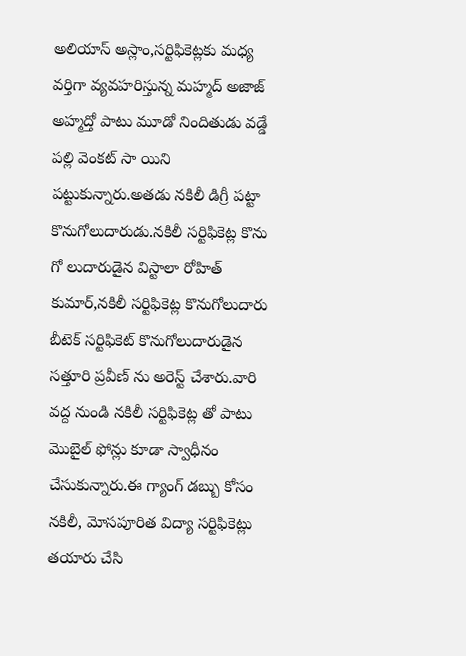అలియాస్ అస్లాం,సర్టిఫికెట్లకు మధ్య వర్తిగా వ్యవహరిస్తున్న మహ్మద్ అజాజ్ అహ్మద్తో పాటు మూడో నిందితుడు వడ్డే పల్లి వెంకట్ సా యిని పట్టుకున్నారు.అతడు నకిలీ డిగ్రీ పట్టా కొనుగోలుదారుడు.నకిలీ సర్టిఫికెట్ల కొను గో లుదారుడైన విస్టాలా రోహిత్ కుమార్,నకిలీ సర్టిఫికెట్ల కొనుగోలుదారు బీటెక్ సర్టిఫికెట్ కొనుగోలుదారుడైన సత్తూరి ప్రవీణ్ ను అరెస్ట్ చేశారు.వారి వద్ద నుండి నకిలీ సర్టిఫికెట్ల తో పాటు మొబైల్ ఫోన్లు కూడా స్వాధీనం చేసుకున్నారు.ఈ గ్యాంగ్ డబ్బు కోసం నకిలీ, మోసపూరిత విద్యా సర్టిఫికెట్లు తయారు చేసి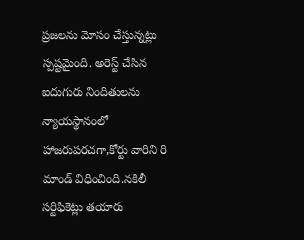ప్రజలను మోసం చేస్తున్నట్లు స్పష్టమైంది. అరెస్ట్ చేసిన ఐదుగురు నిందితులను న్యాయస్థానంలో హాజరుపరచగా,కోర్టు వారిని రి మాండ్ విధించింది.నకిలీ సర్టిఫికెట్లు తయారు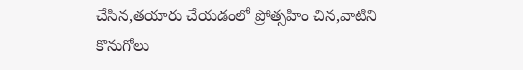చేసిన,తయారు చేయడంలో ప్రోత్సహిం చిన,వాటిని కొనుగోలు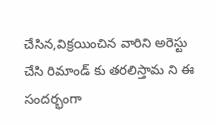చేసిన,విక్రయించిన వారిని అరెస్టు చేసి రిమాండ్ కు తరలిస్తామ ని ఈ సందర్భంగా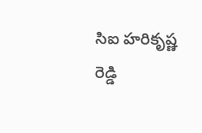సిఐ హరికృష్ణ రెడ్డి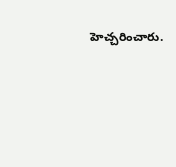హెచ్చరించారు.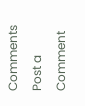Comments
Post a Comment